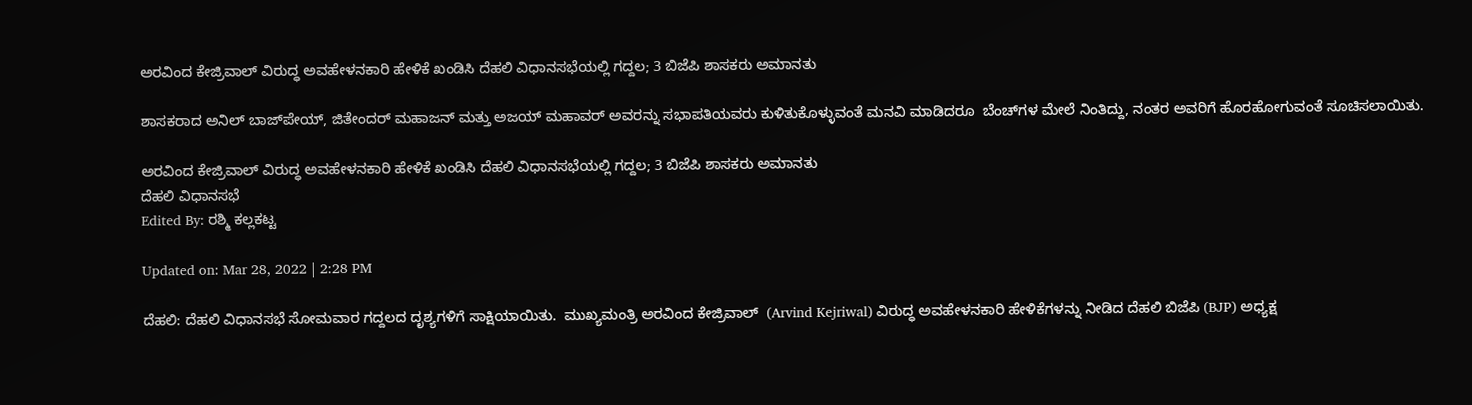ಅರವಿಂದ ಕೇಜ್ರಿವಾಲ್ ವಿರುದ್ಧ ಅವಹೇಳನಕಾರಿ ಹೇಳಿಕೆ ಖಂಡಿಸಿ ದೆಹಲಿ ವಿಧಾನಸಭೆಯಲ್ಲಿ ಗದ್ದಲ; 3 ಬಿಜೆಪಿ ಶಾಸಕರು ಅಮಾನತು

ಶಾಸಕರಾದ ಅನಿಲ್ ಬಾಜ್‌ಪೇಯ್, ಜಿತೇಂದರ್ ಮಹಾಜನ್ ಮತ್ತು ಅಜಯ್ ಮಹಾವರ್ ಅವರನ್ನು ಸಭಾಪತಿಯವರು ಕುಳಿತುಕೊಳ್ಳುವಂತೆ ಮನವಿ ಮಾಡಿದರೂ  ಬೆಂಚ್‌ಗಳ ಮೇಲೆ ನಿಂತಿದ್ದು, ನಂತರ ಅವರಿಗೆ ಹೊರಹೋಗುವಂತೆ ಸೂಚಿಸಲಾಯಿತು.

ಅರವಿಂದ ಕೇಜ್ರಿವಾಲ್ ವಿರುದ್ಧ ಅವಹೇಳನಕಾರಿ ಹೇಳಿಕೆ ಖಂಡಿಸಿ ದೆಹಲಿ ವಿಧಾನಸಭೆಯಲ್ಲಿ ಗದ್ದಲ; 3 ಬಿಜೆಪಿ ಶಾಸಕರು ಅಮಾನತು
ದೆಹಲಿ ವಿಧಾನಸಭೆ
Edited By: ರಶ್ಮಿ ಕಲ್ಲಕಟ್ಟ

Updated on: Mar 28, 2022 | 2:28 PM

ದೆಹಲಿ: ದೆಹಲಿ ವಿಧಾನಸಭೆ ಸೋಮವಾರ ಗದ್ದಲದ ದೃಶ್ಯಗಳಿಗೆ ಸಾಕ್ಷಿಯಾಯಿತು.  ಮುಖ್ಯಮಂತ್ರಿ ಅರವಿಂದ ಕೇಜ್ರಿವಾಲ್  (Arvind Kejriwal) ವಿರುದ್ಧ ಅವಹೇಳನಕಾರಿ ಹೇಳಿಕೆಗಳನ್ನು ನೀಡಿದ ದೆಹಲಿ ಬಿಜೆಪಿ (BJP) ಅಧ್ಯಕ್ಷ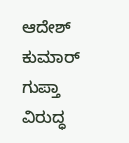ಆದೇಶ್ ಕುಮಾರ್ ಗುಪ್ತಾ ವಿರುದ್ಧ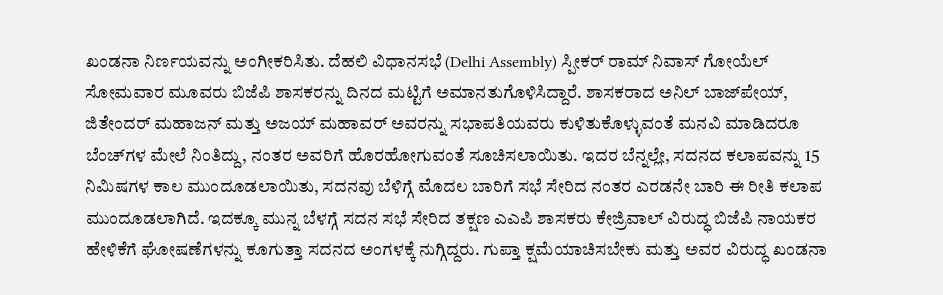ಖಂಡನಾ ನಿರ್ಣಯವನ್ನು ಅಂಗೀಕರಿಸಿತು. ದೆಹಲಿ ವಿಧಾನಸಭೆ (Delhi Assembly) ಸ್ಪೀಕರ್‌ ರಾಮ್‌ ನಿವಾಸ್‌ ಗೋಯೆಲ್‌ ಸೋಮವಾರ ಮೂವರು ಬಿಜೆಪಿ ಶಾಸಕರನ್ನು ದಿನದ ಮಟ್ಟಿಗೆ ಅಮಾನತುಗೊಳಿಸಿದ್ದಾರೆ. ಶಾಸಕರಾದ ಅನಿಲ್ ಬಾಜ್‌ಪೇಯ್, ಜಿತೇಂದರ್ ಮಹಾಜನ್ ಮತ್ತು ಅಜಯ್ ಮಹಾವರ್ ಅವರನ್ನು ಸಭಾಪತಿಯವರು ಕುಳಿತುಕೊಳ್ಳುವಂತೆ ಮನವಿ ಮಾಡಿದರೂ  ಬೆಂಚ್‌ಗಳ ಮೇಲೆ ನಿಂತಿದ್ದು, ನಂತರ ಅವರಿಗೆ ಹೊರಹೋಗುವಂತೆ ಸೂಚಿಸಲಾಯಿತು. ಇದರ ಬೆನ್ನಲ್ಲೇ, ಸದನದ ಕಲಾಪವನ್ನು 15 ನಿಮಿಷಗಳ ಕಾಲ ಮುಂದೂಡಲಾಯಿತು, ಸದನವು ಬೆಳಿಗ್ಗೆ ಮೊದಲ ಬಾರಿಗೆ ಸಭೆ ಸೇರಿದ ನಂತರ ಎರಡನೇ ಬಾರಿ ಈ ರೀತಿ ಕಲಾಪ ಮುಂದೂಡಲಾಗಿದೆ. ಇದಕ್ಕೂ ಮುನ್ನ ಬೆಳಗ್ಗೆ ಸದನ ಸಭೆ ಸೇರಿದ ತಕ್ಷಣ ಎಎಪಿ ಶಾಸಕರು ಕೇಜ್ರಿವಾಲ್ ವಿರುದ್ಧ ಬಿಜೆಪಿ ನಾಯಕರ ಹೇಳಿಕೆಗೆ ಘೋಷಣೆಗಳನ್ನು ಕೂಗುತ್ತಾ ಸದನದ ಅಂಗಳಕ್ಕೆ ನುಗ್ಗಿದ್ದರು. ಗುಪ್ತಾ ಕ್ಷಮೆಯಾಚಿಸಬೇಕು ಮತ್ತು ಅವರ ವಿರುದ್ಧ ಖಂಡನಾ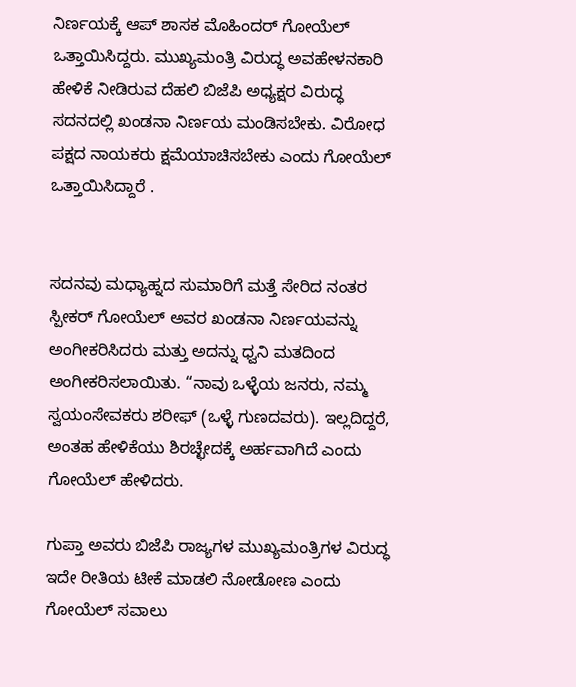ನಿರ್ಣಯಕ್ಕೆ ಆಪ್ ಶಾಸಕ ಮೊಹಿಂದರ್ ಗೋಯೆಲ್ ಒತ್ತಾಯಿಸಿದ್ದರು. ಮುಖ್ಯಮಂತ್ರಿ ವಿರುದ್ಧ ಅವಹೇಳನಕಾರಿ ಹೇಳಿಕೆ ನೀಡಿರುವ ದೆಹಲಿ ಬಿಜೆಪಿ ಅಧ್ಯಕ್ಷರ ವಿರುದ್ಧ ಸದನದಲ್ಲಿ ಖಂಡನಾ ನಿರ್ಣಯ ಮಂಡಿಸಬೇಕು. ವಿರೋಧ ಪಕ್ಷದ ನಾಯಕರು ಕ್ಷಮೆಯಾಚಿಸಬೇಕು ಎಂದು ಗೋಯೆಲ್ ಒತ್ತಾಯಿಸಿದ್ದಾರೆ .


ಸದನವು ಮಧ್ಯಾಹ್ನದ ಸುಮಾರಿಗೆ ಮತ್ತೆ ಸೇರಿದ ನಂತರ ಸ್ಪೀಕರ್ ಗೋಯೆಲ್ ಅವರ ಖಂಡನಾ ನಿರ್ಣಯವನ್ನು ಅಂಗೀಕರಿಸಿದರು ಮತ್ತು ಅದನ್ನು ಧ್ವನಿ ಮತದಿಂದ ಅಂಗೀಕರಿಸಲಾಯಿತು. “ನಾವು ಒಳ್ಳೆಯ ಜನರು, ನಮ್ಮ ಸ್ವಯಂಸೇವಕರು ಶರೀಫ್ (ಒಳ್ಳೆ ಗುಣದವರು). ಇಲ್ಲದಿದ್ದರೆ, ಅಂತಹ ಹೇಳಿಕೆಯು ಶಿರಚ್ಛೇದಕ್ಕೆ ಅರ್ಹವಾಗಿದೆ ಎಂದು ಗೋಯೆಲ್ ಹೇಳಿದರು.

ಗುಪ್ತಾ ಅವರು ಬಿಜೆಪಿ ರಾಜ್ಯಗಳ ಮುಖ್ಯಮಂತ್ರಿಗಳ ವಿರುದ್ಧ ಇದೇ ರೀತಿಯ ಟೀಕೆ ಮಾಡಲಿ ನೋಡೋಣ ಎಂದು ಗೋಯೆಲ್ ಸವಾಲು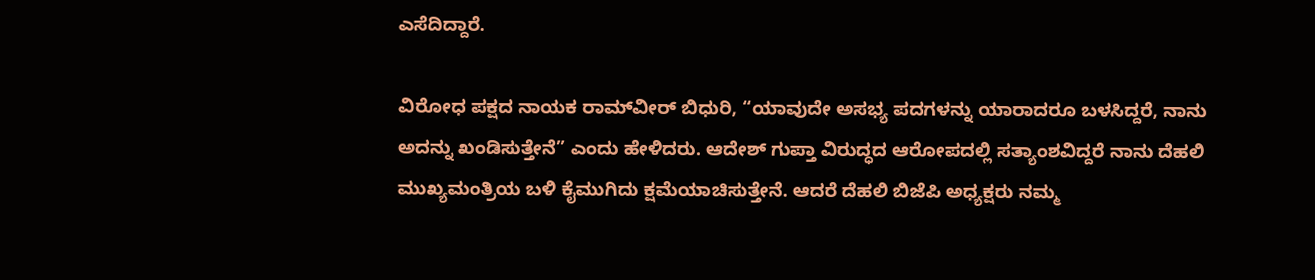ಎಸೆದಿದ್ದಾರೆ.

ವಿರೋಧ ಪಕ್ಷದ ನಾಯಕ ರಾಮ್‌ವೀರ್ ಬಿಧುರಿ, “ಯಾವುದೇ ಅಸಭ್ಯ ಪದಗಳನ್ನು ಯಾರಾದರೂ ಬಳಸಿದ್ದರೆ, ನಾನು ಅದನ್ನು ಖಂಡಿಸುತ್ತೇನೆ” ಎಂದು ಹೇಳಿದರು. ಆದೇಶ್ ಗುಪ್ತಾ ವಿರುದ್ಧದ ಆರೋಪದಲ್ಲಿ ಸತ್ಯಾಂಶವಿದ್ದರೆ ನಾನು ದೆಹಲಿ ಮುಖ್ಯಮಂತ್ರಿಯ ಬಳಿ ಕೈಮುಗಿದು ಕ್ಷಮೆಯಾಚಿಸುತ್ತೇನೆ. ಆದರೆ ದೆಹಲಿ ಬಿಜೆಪಿ ಅಧ್ಯಕ್ಷರು ನಮ್ಮ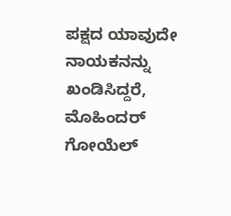ಪಕ್ಷದ ಯಾವುದೇ ನಾಯಕನನ್ನು ಖಂಡಿಸಿದ್ದರೆ, ಮೊಹಿಂದರ್ ಗೋಯೆಲ್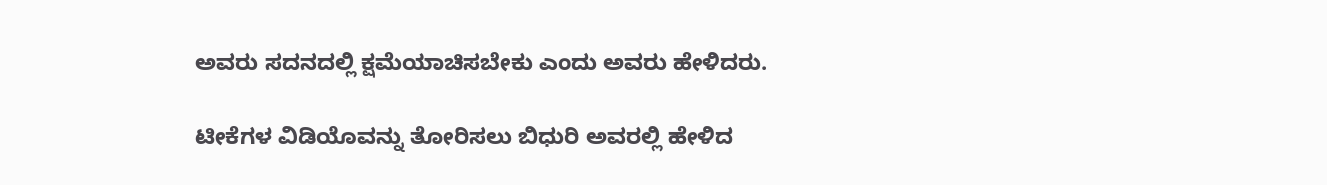ಅವರು ಸದನದಲ್ಲಿ ಕ್ಷಮೆಯಾಚಿಸಬೇಕು ಎಂದು ಅವರು ಹೇಳಿದರು.

ಟೀಕೆಗಳ ವಿಡಿಯೊವನ್ನು ತೋರಿಸಲು ಬಿಧುರಿ ಅವರಲ್ಲಿ ಹೇಳಿದ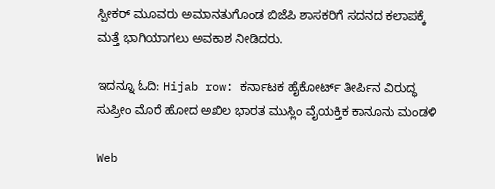ಸ್ಪೀಕರ್ ಮೂವರು ಅಮಾನತುಗೊಂಡ ಬಿಜೆಪಿ ಶಾಸಕರಿಗೆ ಸದನದ ಕಲಾಪಕ್ಕೆ ಮತ್ತೆ ಭಾಗಿಯಾಗಲು ಅವಕಾಶ ನೀಡಿದರು.

ಇದನ್ನೂ ಓದಿ: Hijab row: ಕರ್ನಾಟಕ ಹೈಕೋರ್ಟ್ ತೀರ್ಪಿನ ವಿರುದ್ಧ ಸುಪ್ರೀಂ ಮೊರೆ ಹೋದ ಅಖಿಲ ಭಾರತ ಮುಸ್ಲಿಂ ವೈಯಕ್ತಿಕ ಕಾನೂನು ಮಂಡಳಿ

Web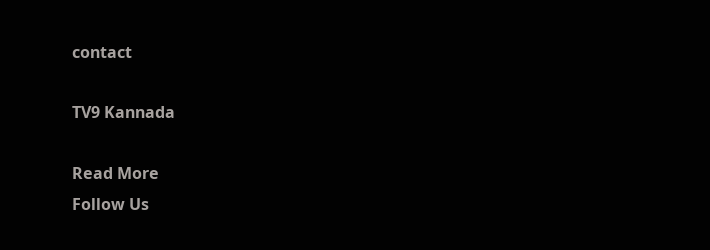contact

TV9 Kannada

Read More
Follow Us